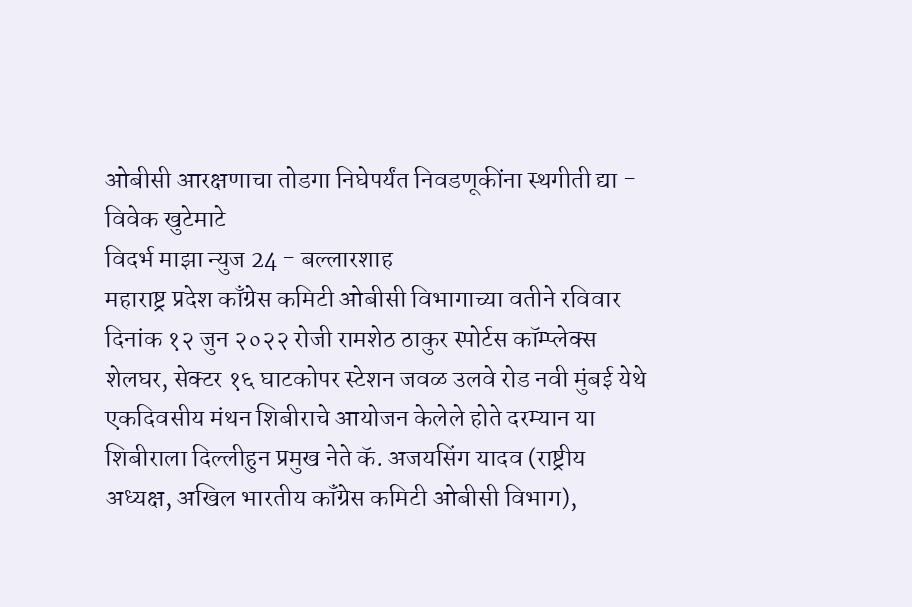ओबीसी आरक्षणाचा तोडगा निघेपर्यंत निवडणूकींना स्थगीती द्या - विवेक खुटेमाटे
विदर्भ माझा न्युज 24 - बल्लारशाह
महाराष्ट्र प्रदेश काँग्रेस कमिटी ओबीसी विभागाच्या वतीने रविवार दिनांक १२ जुन २०२२ रोजी रामशेठ ठाकुर स्पोर्टस कॉम्प्लेक्स शेलघर, सेक्टर १६ घाटकोपर स्टेशन जवळ उलवे रोड नवी मुंबई येथे एकदिवसीय मंथन शिबीराचे आयोजन केलेले होते दरम्यान या शिबीराला दिल्लीहुन प्रमुख नेते कॅ. अजयसिंग यादव (राष्ट्रीय अध्यक्ष, अखिल भारतीय कॉंग्रेस कमिटी ओबीसी विभाग),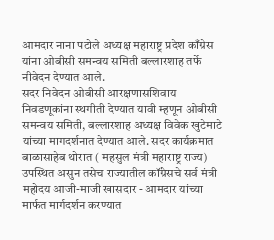आमदार नाना पटोले अध्यक्ष महाराष्ट्र प्रदेश काँग्रेस यांना ओबीसी समन्वय समिती बल्लारशाह तर्फे नीवेदन देण्यात आले.
सदर निवेदन ओबीसी आरक्षणासशिवाय निवडणूकांना स्थगीती देण्यात यावी म्हणून ओबीसी समन्वय समिती, बल्लारशाह अध्यक्ष विवेक खुटेमाटे यांच्या मागदर्शनात देण्यात आले. सदर कार्यक्रमात बाळासाहेब थोरात ( महसुल मंत्री महाराष्ट्र राज्य) उपस्थित असुन तसेच राज्यातील कॉंग्रेसचे सर्व मंत्री महोदय आजी-माजी खासदार - आमदार यांच्या मार्फत मार्गदर्शन करण्यात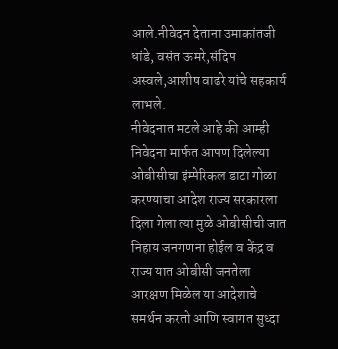आले.नीवेदन देताना उमाकांतजी धांडे, वसंत ऊमरे,संदिप अस्वले,आशीष वाढरे यांचे सहकार्य लाभले.
नीवेदनात मटले आहे की आम्ही निवेदना मार्फत आपण दिलेल्या ओबीसीचा इंम्पेरिकल डाटा गोळा करण्याचा आदेश राज्य सरकारला दिला गेला त्या मुळे ओबीसीची जात निहाय जनगणना होईल व केंद्र व राज्य यात ओबीसी जनतेला आरक्षण मिळेल या आदेशाचे समर्थन करतो आणि स्वागत सुध्दा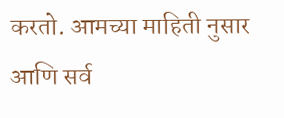करतो. आमच्या माहिती नुसार आणि सर्व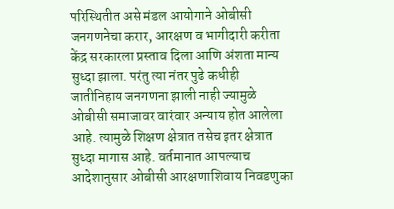परिस्थितीत असे मंडल आयोगाने ओबीसी जनगणनेचा करार, आरक्षण व भागीदारी करीता केंद्र सरकारला प्रस्ताव दिला आणि अंशता मान्य सुध्दा झाला. परंतु त्या नंतर पुढे कधीही जातीनिहाय जनगणना झाली नाही ज्यामुळे ओबीसी समाजावर वारंवार अन्याय होत आलेला आहे. त्यामुळे शिक्षण क्षेत्रात तसेच इतर क्षेत्रात सुध्दा मागास आहे. वर्तमानात आपल्याच आदेशानुसार ओबीसी आरक्षणाशिवाय निवडणुका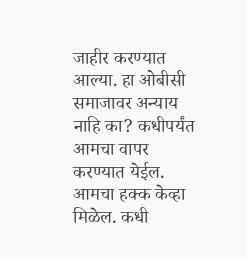जाहीर करण्यात आल्या. हा ओबीसी समाजावर अन्याय नाहि का? कधीपर्यंत आमचा वापर करण्यात येईल. आमचा हक्क केव्हा मिळेल. कधी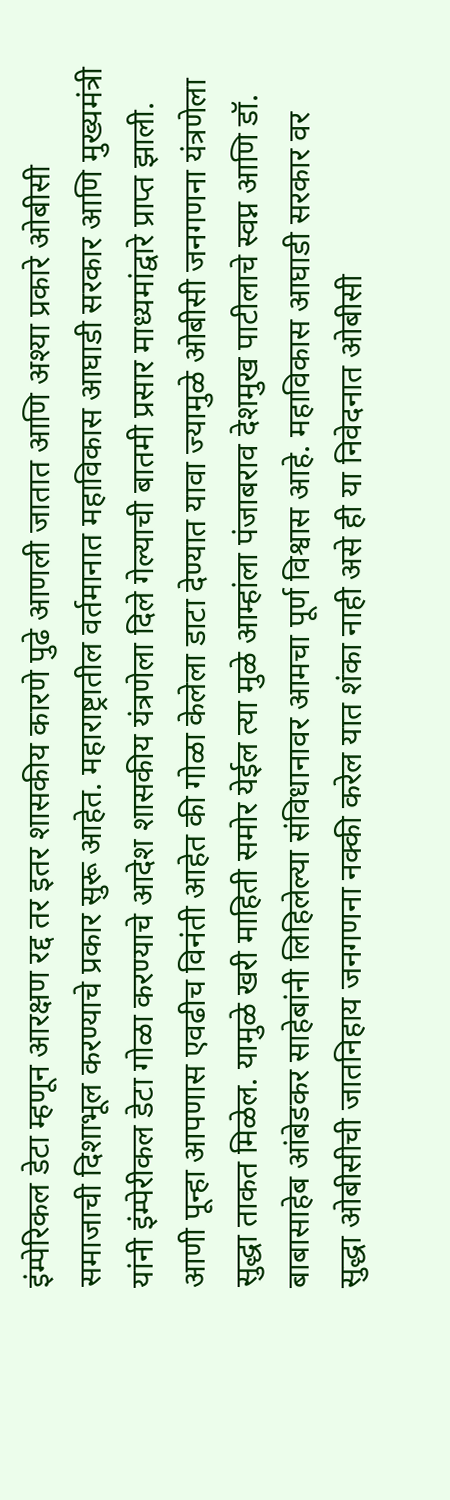इंम्पेरिकल डेटा म्हणून आरक्षण रद्द तर इतर शासकीय कारणे पुढे आणली जातात आणि अश्या प्रकारे ओबीसी समाजाची दिशाभूल करण्याचे प्रकार सुरू आहेत. महाराष्ट्रातील वर्तमानात महाविकास आघाडी सरकार आणि मुख्यमंत्री यांनी इंम्पेरीकल डेटा गोळा करण्याचे आदेश शासकीय यंत्रणेला दिले गेल्याची बातमी प्रसार माध्यमांद्वारे प्राप्त झाली.
आणी पून्हा आपणास एवढीच विनंती आहेत की गोळा केलेला डाटा देण्यात यावा ज्यामुळे ओबीसी जनगणना यंत्रणेला सुद्धा ताकत मिळेल. यामुळे खरी माहिती समोर येईल त्या मुळे आम्हांला पंजाबराव देशमुख पाटीलाचे स्वप्न आणि डॉ. बाबासाहेब आंबेडकर साहेबांनी लिहिलेल्या संविधानावर आमचा पूर्ण विश्वास आहे. महाविकास आघाडी सरकार वर सुद्धा ओबीसीची जातनिहाय जनगणना नक्की करेल यात शंका नाही असे ही या निवेदनात ओबीसी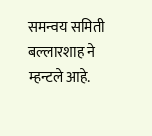समन्वय समिती बल्लारशाह ने म्हन्टले आहे.